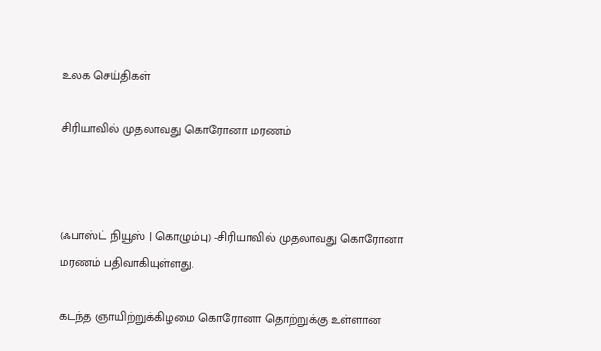உலக செய்திகள்

சிரியாவில் முதலாவது கொரோனா மரணம்



(ஃபாஸ்ட் நியூஸ் | கொழும்பு) -சிரியாவில் முதலாவது கொரோனா மரணம் பதிவாகியுள்ளது.

கடந்த ஞாயிற்றுக்கிழமை கொரோனா தொற்றுக்கு உள்ளான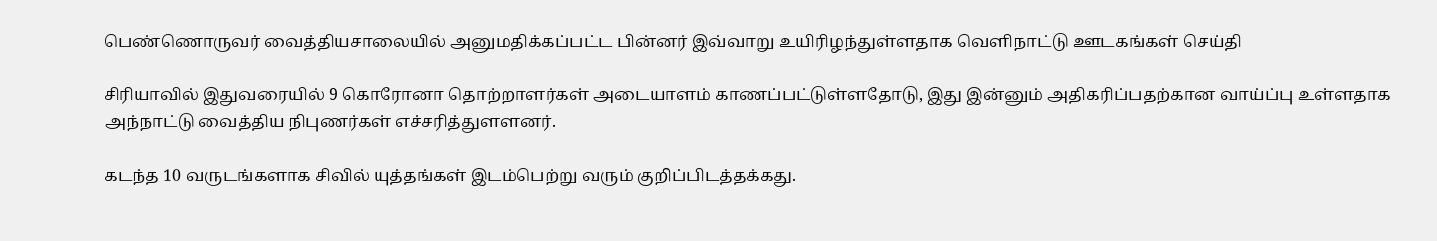பெண்ணொருவர் வைத்தியசாலையில் அனுமதிக்கப்பட்ட பின்னர் இவ்வாறு உயிரிழந்துள்ளதாக வெளிநாட்டு ஊடகங்கள் செய்தி

சிரியாவில் இதுவரையில் 9 கொரோனா தொற்றாளர்கள் அடையாளம் காணப்பட்டுள்ளதோடு, இது இன்னும் அதிகரிப்பதற்கான வாய்ப்பு உள்ளதாக அந்நாட்டு வைத்திய நிபுணர்கள் எச்சரித்துளளனர்.

கடந்த 10 வருடங்களாக சிவில் யுத்தங்கள் இடம்பெற்று வரும் குறிப்பிடத்தக்கது.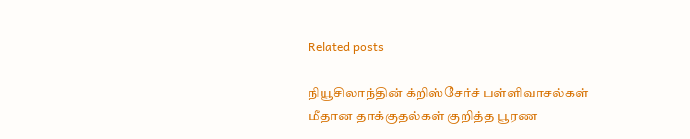Related posts

நியூசிலாந்தின் க்றிஸ்சேர்ச் பள்ளிவாசல்கள் மீதான தாக்குதல்கள் குறித்த பூரண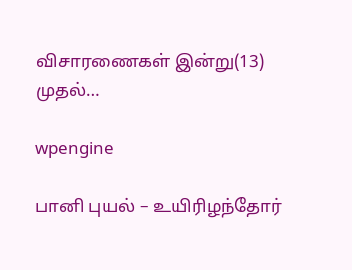விசாரணைகள் இன்று(13) முதல்…

wpengine

பானி புயல் – உயிரிழந்தோர்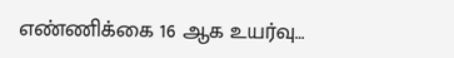எண்ணிக்கை 16 ஆக உயர்வு…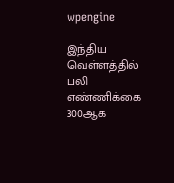wpengine

இந்திய வெள்ளத்தில் பலி எண்ணிக்கை 300ஆக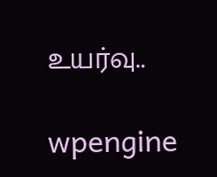உயர்வு..

wpengine